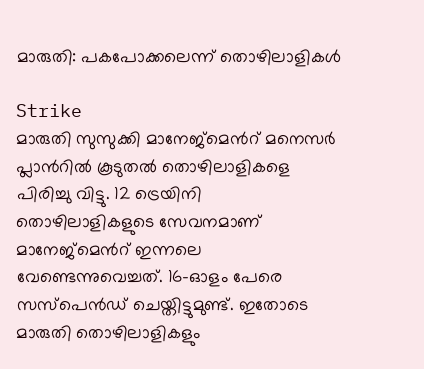മാരുതി: പകപോക്കലെന്ന് തൊഴിലാളികള്‍

Strike
മാരുതി സുസുക്കി മാനേജ്മെന്‍റ് മനെസര്‍ പ്ലാന്‍റില്‍ കൂടുതല്‍ തൊഴിലാളികളെ പിരിച്ചു വിട്ടു. 12 ട്രെയിനി തൊഴിലാളികളുടെ സേവനമാണ് മാനേജ്‍മെന്‍റ് ഇന്നലെ വേണ്ടെന്നുവെച്ചത്. 16-ഓളം പേരെ സസ്പെന്‍ഡ് ചെയ്തിട്ടുമുണ്ട്. ഇതോടെ മാരുതി തൊഴിലാളികളും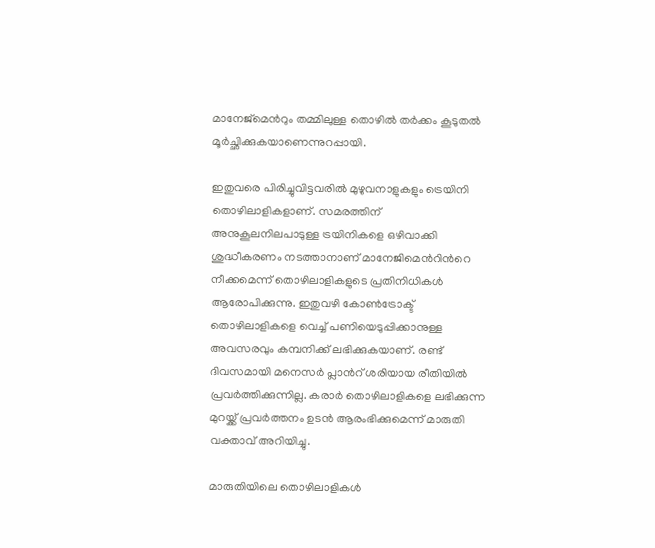മാനേജ്‍മെന്‍റും തമ്മിലുള്ള തൊഴില്‍ തര്‍ക്കം കൂടുതല്‍ മൂര്‍ച്ഛിക്കുകയാണെന്നുറപ്പായി.

ഇതുവരെ പിരിച്ചുവിട്ടവരില്‍ മുഴുവനാളുകളും ട്രെയിനി തൊഴിലാളികളാണ്. സമരത്തിന് അനുകൂലനിലപാടുള്ള ട്രയിനികളെ ഒഴിവാക്കി ശുദ്ധീകരണം നടത്താനാണ് മാനേജി‍മെന്‍റിന്‍റെ നീക്കമെന്ന് തൊഴിലാളികളുടെ പ്രതിനിധികള്‍ ആരോപിക്കുന്നു. ഇതുവഴി കോണ്‍ട്രോക്ട് തൊഴിലാളികളെ വെച്ച് പണിയെടുപ്പിക്കാനുള്ള അവസരവും കമ്പനിക്ക് ലഭിക്കുകയാണ്. രണ്ട് ദിവസമായി മനെസര്‍ പ്ലാന്‍റ് ശരിയായ രീതിയില്‍ പ്രവര്‍ത്തിക്കുന്നില്ല. കരാര്‍ തൊഴിലാളികളെ ലഭിക്കുന്ന മുറയ്ക്ക് പ്രവര്‍ത്തനം ഉടന്‍ ആരംഭിക്കുമെന്ന് മാരുതി വക്താവ് അറിയിച്ചു.

മാരുതിയിലെ തൊഴിലാളികള്‍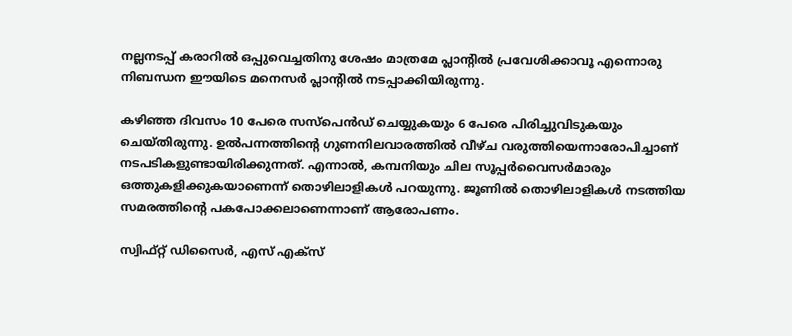നല്ലനടപ്പ് കരാറില്‍ ഒപ്പുവെച്ചതിനു ശേഷം മാത്രമേ പ്ലാന്‍റില്‍ പ്രവേശിക്കാവൂ എന്നൊരു നിബന്ധന ഈയിടെ മനെസര്‍ പ്ലാന്‍റില്‍ നടപ്പാക്കിയിരുന്നു.

കഴിഞ്ഞ ദിവസം 10 പേരെ സസ്പെന്‍‍ഡ് ചെയ്യുകയും 6 പേരെ പിരിച്ചുവിടുകയും ചെയ്തിരുന്നു. ഉല്‍പന്നത്തിന്‍റെ ഗുണനിലവാരത്തില്‍ വീഴ്ച വരുത്തിയെന്നാരോപിച്ചാണ് നടപടികളുണ്ടായിരിക്കുന്നത്. എന്നാല്‍, കമ്പനിയും ചില സൂപ്പര്‍വൈസര്‍മാരും ഒത്തുകളിക്കുകയാണെന്ന് തൊഴിലാളികള്‍ പറയുന്നു. ജൂണില്‍ തൊഴിലാളികള്‍ നടത്തിയ സമരത്തിന്‍റെ പകപോക്കലാണെന്നാണ് ആരോപണം.

സ്വിഫ്റ്റ് ഡിസൈര്‍, എസ് എക്സ്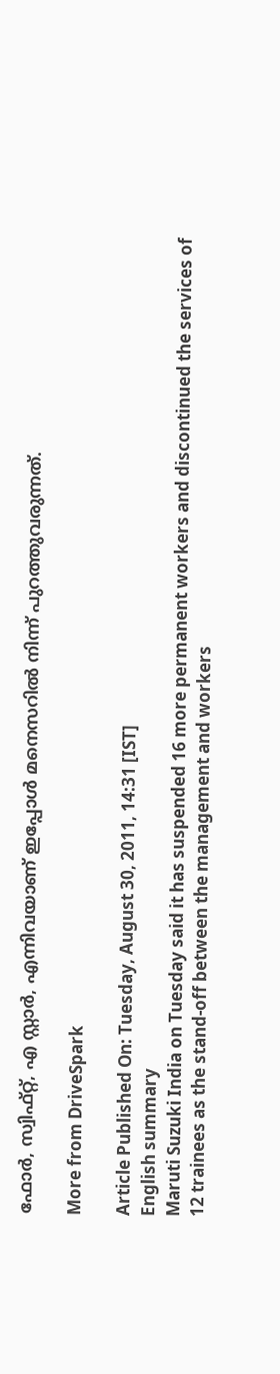ഫോര്‍, സ്വിഫ്റ്റ്, എ സ്റ്റാര്‍, എന്നിവയാണ് ഇപ്പോള്‍ മനെസറില്‍ നിന്ന് പുറത്തുവരുന്നത്.

More from DriveSpark

Article Published On: Tuesday, August 30, 2011, 14:31 [IST]
English summary
Maruti Suzuki India on Tuesday said it has suspended 16 more permanent workers and discontinued the services of 12 trainees as the stand-off between the management and workers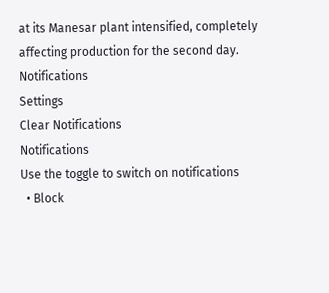at its Manesar plant intensified, completely affecting production for the second day.
Notifications
Settings
Clear Notifications
Notifications
Use the toggle to switch on notifications
  • Block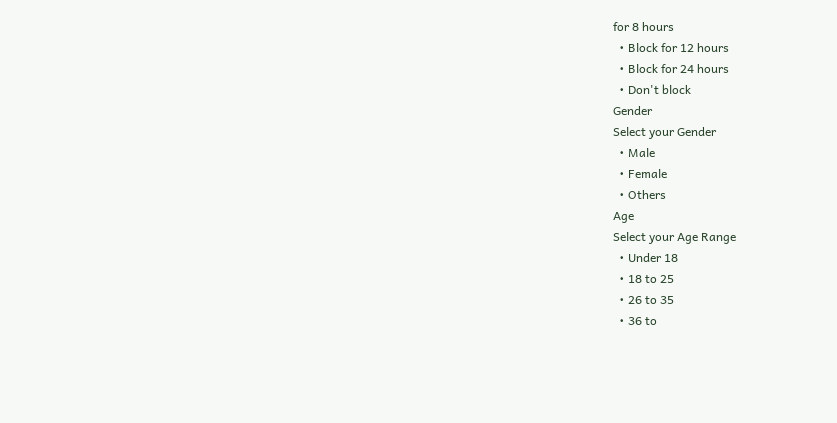for 8 hours
  • Block for 12 hours
  • Block for 24 hours
  • Don't block
Gender
Select your Gender
  • Male
  • Female
  • Others
Age
Select your Age Range
  • Under 18
  • 18 to 25
  • 26 to 35
  • 36 to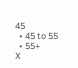45
  • 45 to 55
  • 55+
X